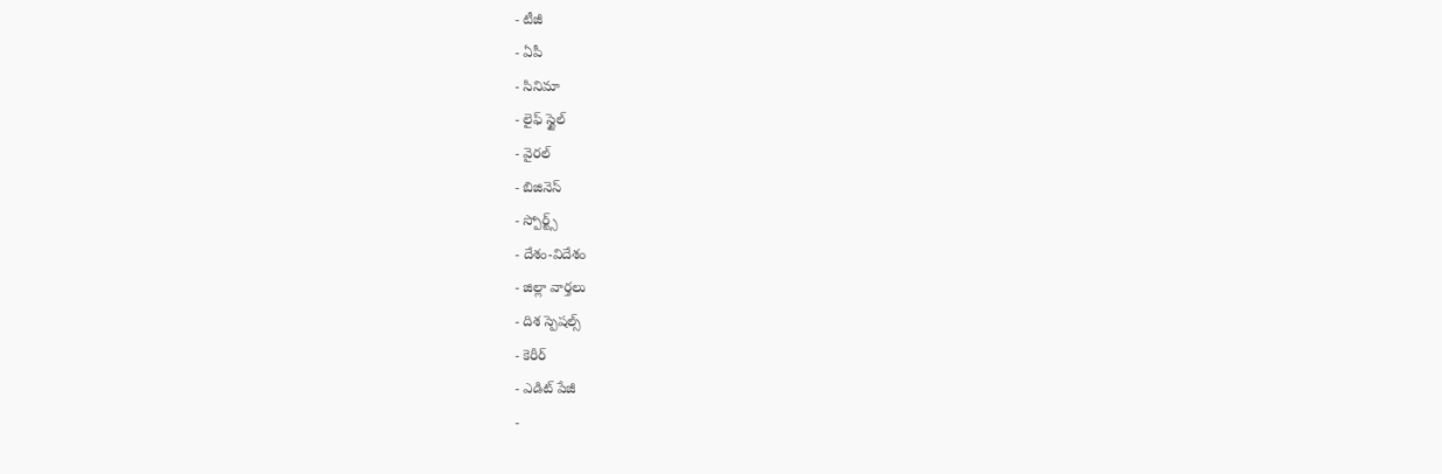- టీజీ
- ఏపీ
- సినిమా
- లైఫ్ స్టైల్
- వైరల్
- బిజినెస్
- స్పోర్ట్స్
- దేశం-విదేశం
- జిల్లా వార్తలు
- దిశ స్పెషల్స్
- కెరీర్
- ఎడిట్ పేజీ
-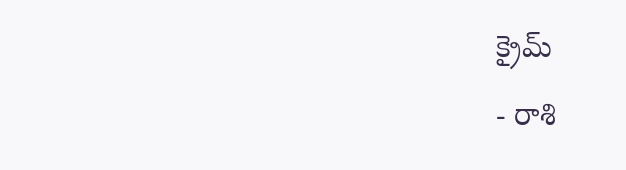క్రైమ్
- రాశి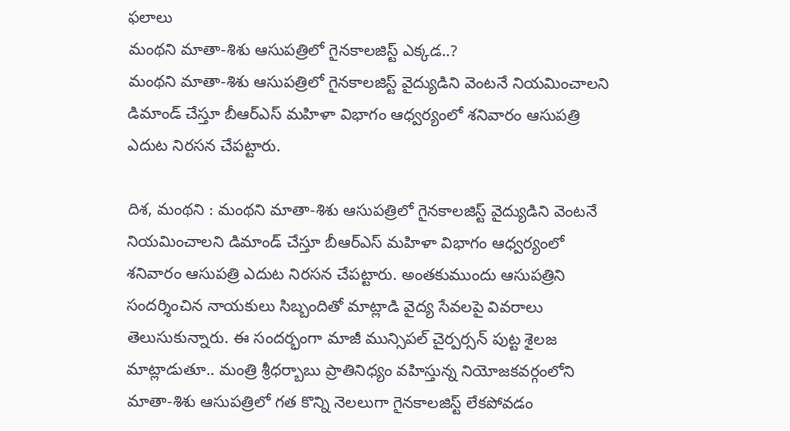ఫలాలు
మంథని మాతా-శిశు ఆసుపత్రిలో గైనకాలజిస్ట్ ఎక్కడ..?
మంథని మాతా-శిశు ఆసుపత్రిలో గైనకాలజిస్ట్ వైద్యుడిని వెంటనే నియమించాలని డిమాండ్ చేస్తూ బీఆర్ఎస్ మహిళా విభాగం ఆధ్వర్యంలో శనివారం ఆసుపత్రి ఎదుట నిరసన చేపట్టారు.

దిశ, మంథని : మంథని మాతా-శిశు ఆసుపత్రిలో గైనకాలజిస్ట్ వైద్యుడిని వెంటనే నియమించాలని డిమాండ్ చేస్తూ బీఆర్ఎస్ మహిళా విభాగం ఆధ్వర్యంలో శనివారం ఆసుపత్రి ఎదుట నిరసన చేపట్టారు. అంతకుముందు ఆసుపత్రిని సందర్శించిన నాయకులు సిబ్బందితో మాట్లాడి వైద్య సేవలపై వివరాలు తెలుసుకున్నారు. ఈ సందర్భంగా మాజీ మున్సిపల్ చైర్పర్సన్ పుట్ట శైలజ మాట్లాడుతూ.. మంత్రి శ్రీధర్బాబు ప్రాతినిధ్యం వహిస్తున్న నియోజకవర్గంలోని మాతా-శిశు ఆసుపత్రిలో గత కొన్ని నెలలుగా గైనకాలజిస్ట్ లేకపోవడం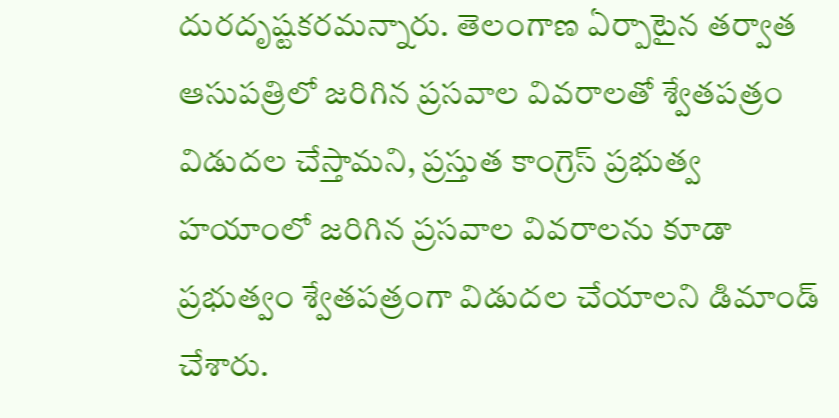దురదృష్టకరమన్నారు. తెలంగాణ ఏర్పాటైన తర్వాత ఆసుపత్రిలో జరిగిన ప్రసవాల వివరాలతో శ్వేతపత్రం విడుదల చేస్తామని, ప్రస్తుత కాంగ్రెస్ ప్రభుత్వ హయాంలో జరిగిన ప్రసవాల వివరాలను కూడా ప్రభుత్వం శ్వేతపత్రంగా విడుదల చేయాలని డిమాండ్ చేశారు.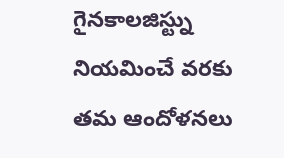గైనకాలజిస్ట్ను నియమించే వరకు తమ ఆందోళనలు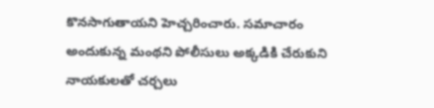కొనసాగుతాయని హెచ్చరించారు. సమాచారం అందుకున్న మంథని పోలీసులు అక్కడికి చేరుకుని నాయకులతో చర్చలు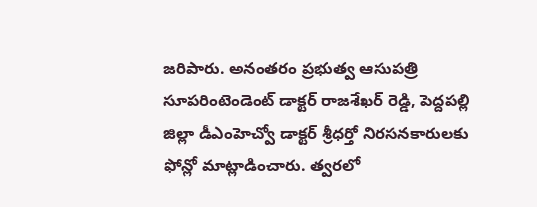జరిపారు. అనంతరం ప్రభుత్వ ఆసుపత్రి సూపరింటెండెంట్ డాక్టర్ రాజశేఖర్ రెడ్డి, పెద్దపల్లి జిల్లా డీఎంహెచ్వో డాక్టర్ శ్రీధర్తో నిరసనకారులకు ఫోన్లో మాట్లాడించారు. త్వరలో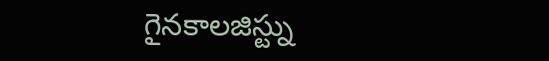గైనకాలజిస్ట్ను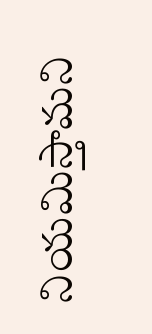నియమిస్తామని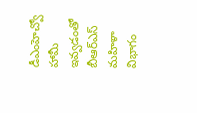డీఎంహెచ్వో హామీ ఇవ్వడంతో బీఆర్ఎస్ మహిళా విభాగం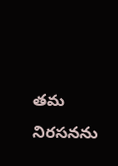తమ నిరసనను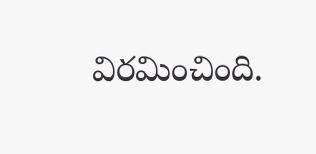విరమించింది.